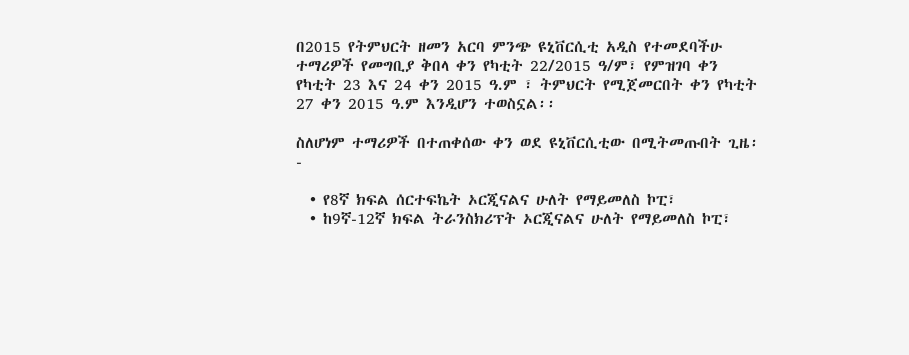በ2015 የትምህርት ዘመን አርባ ምንጭ ዩኒቨርሲቲ አዲስ የተመደባችሁ ተማሪዎች የመግቢያ ቅበላ ቀን የካቲት 22/2015 ዓ/ም፣ የምዝገባ ቀን የካቲት 23 እና 24 ቀን 2015 ዓ.ም ፣ ትምህርት የሚጀመርበት ቀን የካቲት 27 ቀን 2015 ዓ.ም እንዲሆን ተወስኗል፡፡

ስለሆነም ተማሪዎች በተጠቀሰው ቀን ወደ ዩኒቨርሲቲው በሚትመጡበት ጊዜ፡-

  • የ8ኛ ክፍል ሰርተፍኬት ኦርጂናልና ሁለት የማይመለስ ኮፒ፣
  • ከ9ኛ-12ኛ ክፍል ትራንስክሪፕት ኦርጂናልና ሁለት የማይመለስ ኮፒ፣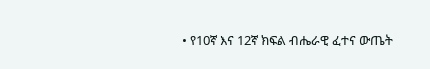• የ10ኛ እና 12ኛ ክፍል ብሔራዊ ፈተና ውጤት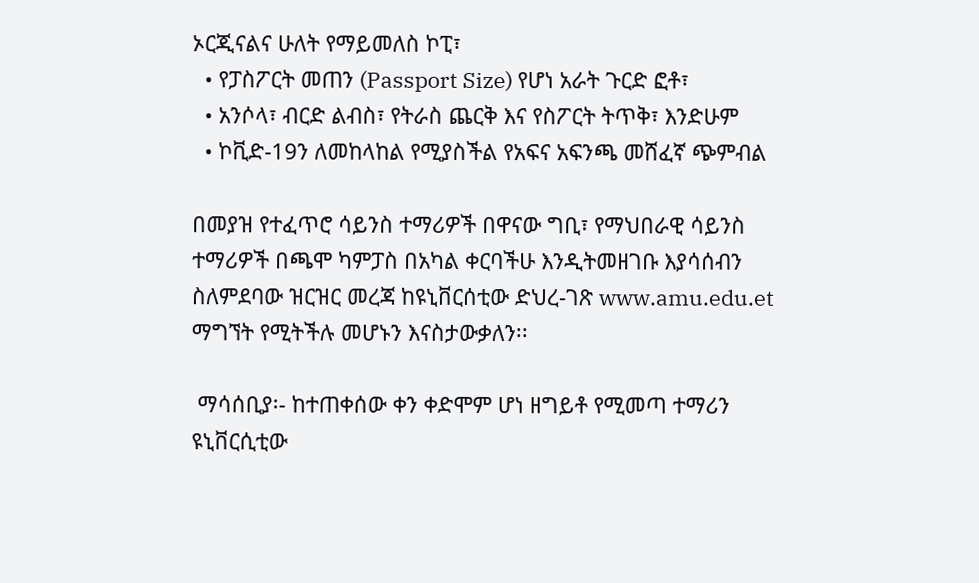ኦርጂናልና ሁለት የማይመለስ ኮፒ፣
  • የፓስፖርት መጠን (Passport Size) የሆነ አራት ጉርድ ፎቶ፣
  • አንሶላ፣ ብርድ ልብስ፣ የትራስ ጨርቅ እና የስፖርት ትጥቅ፣ እንድሁም
  • ኮቪድ-19ን ለመከላከል የሚያስችል የአፍና አፍንጫ መሸፈኛ ጭምብል

በመያዝ የተፈጥሮ ሳይንስ ተማሪዎች በዋናው ግቢ፣ የማህበራዊ ሳይንስ ተማሪዎች በጫሞ ካምፓስ በአካል ቀርባችሁ እንዲትመዘገቡ እያሳሰብን ስለምደባው ዝርዝር መረጃ ከዩኒቨርሰቲው ድህረ-ገጽ www.amu.edu.et ማግኘት የሚትችሉ መሆኑን እናስታውቃለን፡፡

 ማሳሰቢያ፡- ከተጠቀሰው ቀን ቀድሞም ሆነ ዘግይቶ የሚመጣ ተማሪን ዩኒቨርሲቲው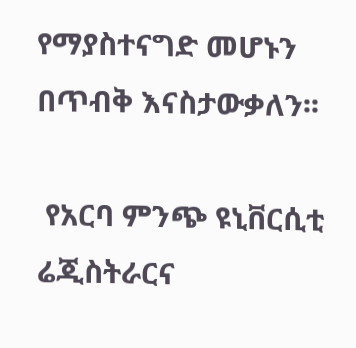የማያስተናግድ መሆኑን በጥብቅ እናስታውቃለን፡፡

 የአርባ ምንጭ ዩኒቨርሲቲ ሬጂስትራርና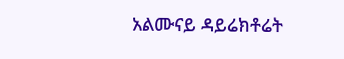አልሙናይ ዳይሬክቶሬት